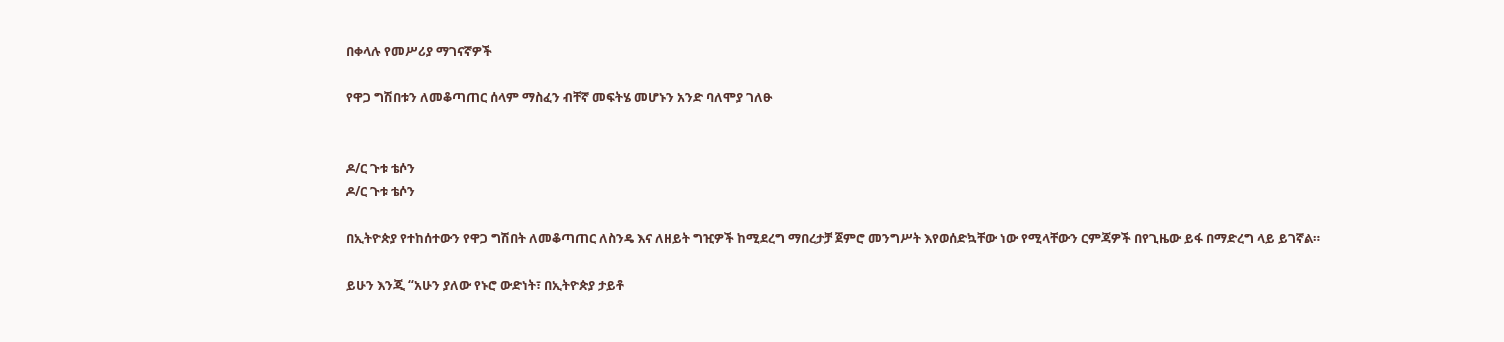በቀላሉ የመሥሪያ ማገናኛዎች

የዋጋ ግሽበቱን ለመቆጣጠር ሰላም ማስፈን ብቸኛ መፍትሄ መሆኑን አንድ ባለሞያ ገለፁ


ዶ/ር ጉቱ ቴሶን
ዶ/ር ጉቱ ቴሶን

በኢትዮጵያ የተከሰተውን የዋጋ ግሽበት ለመቆጣጠር ለስንዴ እና ለዘይት ግዢዎች ከሚደረግ ማበረታቻ ጀምሮ መንግሥት እየወሰድኳቸው ነው የሚላቸውን ርምጃዎች በየጊዜው ይፋ በማድረግ ላይ ይገኛል።

ይሁን እንጂ “አሁን ያለው የኑሮ ውድነት፣ በኢትዮጵያ ታይቶ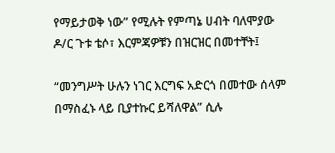የማይታወቅ ነው” የሚሉት የምጣኔ ሀብት ባለሞያው ዶ/ር ጉቱ ቴሶ፣ እርምጃዎቹን በዝርዝር በመተቸት፤

“መንግሥት ሁሉን ነገር እርግፍ አድርጎ በመተው ሰላም በማስፈኑ ላይ ቢያተኩር ይሻለዋል” ሲሉ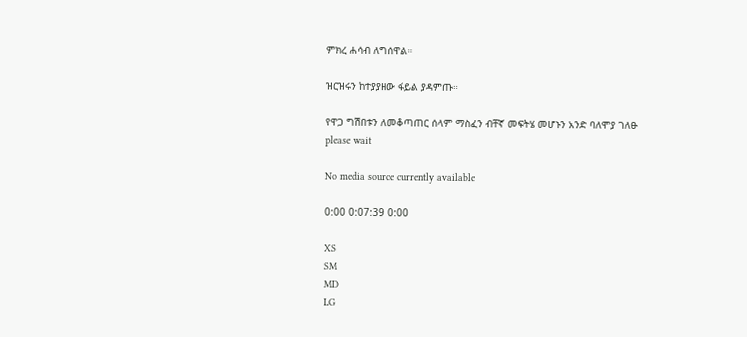ምክረ ሐሳብ ለግሰዋል።

ዝርዝሩን ከተያያዘው ፋይል ያዳምጡ።

የዋጋ ግሽበቱን ለመቆጣጠር ሰላም ማስፈን ብቸኛ መፍትሄ መሆኑን አንድ ባለሞያ ገለፁ
please wait

No media source currently available

0:00 0:07:39 0:00

XS
SM
MD
LG